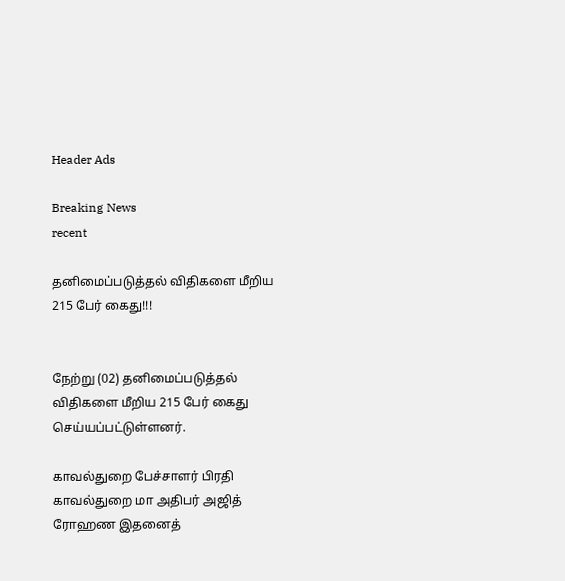Header Ads

Breaking News
recent

தனிமைப்படுத்தல் விதிகளை மீறிய 215 பேர் கைது!!!


நேற்று (02) தனிமைப்படுத்தல் விதிகளை மீறிய 215 பேர் கைது செய்யப்பட்டுள்ளனர்.

காவல்துறை பேச்சாளர் பிரதி காவல்துறை மா அதிபர் அஜித் ரோஹண இதனைத்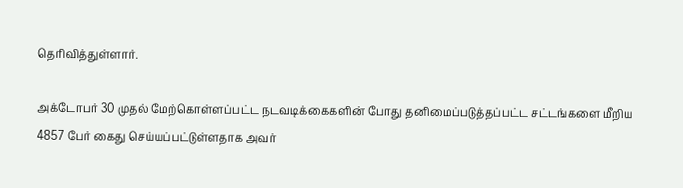தெரிவித்துள்ளார்.

அக்டோபர் 30 முதல் மேற்கொள்ளப்பட்ட நடவடிக்கைகளின் போது தனிமைப்படுத்தப்பட்ட சட்டங்களை மீறிய 4857 பேர் கைது செய்யப்பட்டுள்ளதாக அவர்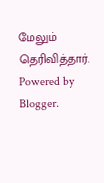மேலும் தெரிவித்தார்.
Powered by Blogger.